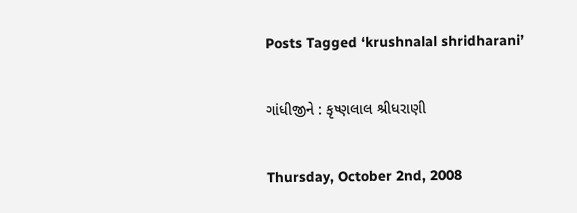Posts Tagged ‘krushnalal shridharani’

ગાંધીજીને : કૃષ્ણલાલ શ્રીધરાણી

Thursday, October 2nd, 2008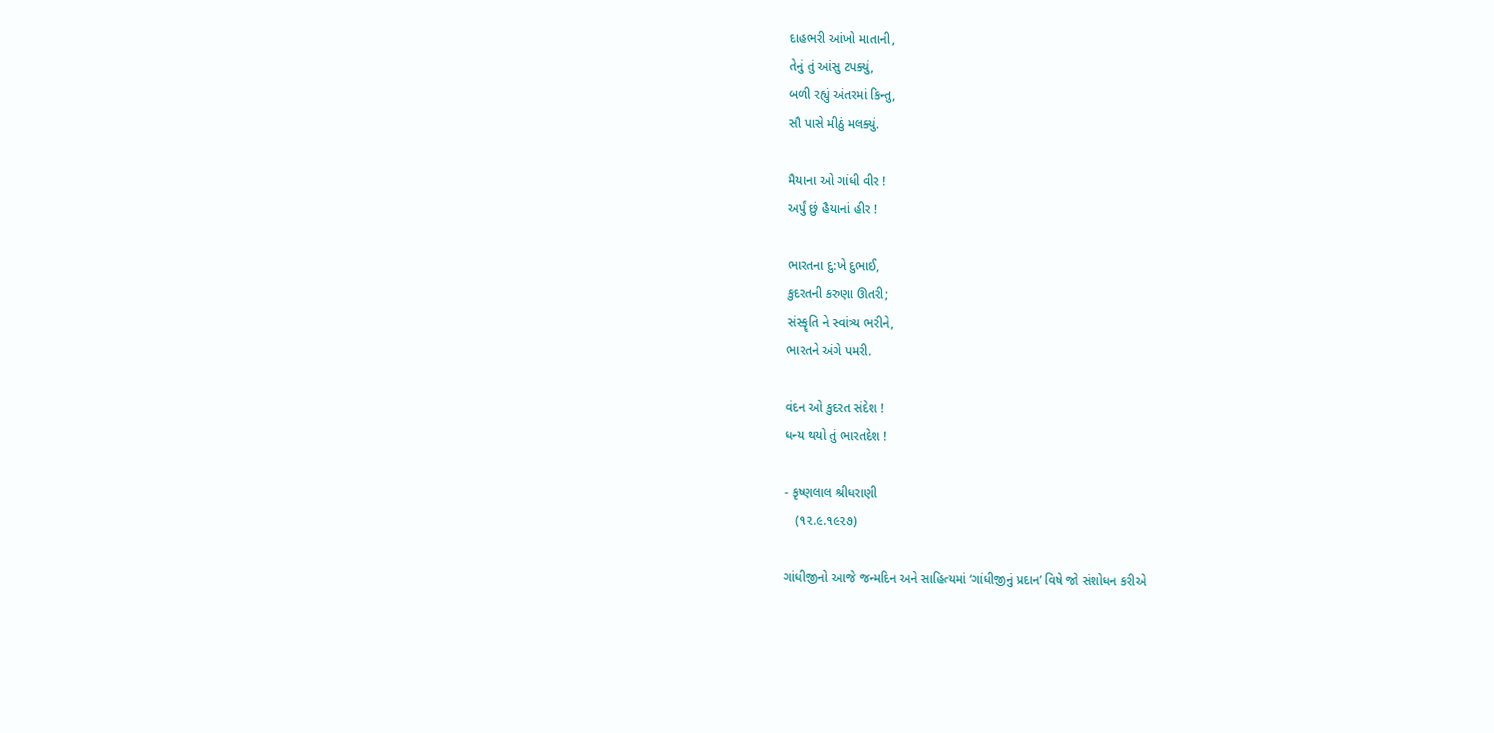દાહભરી આંખો માતાની,
તેનું તું આંસુ ટપક્યું,
બળી રહ્યું અંતરમાં કિન્તુ,
સૌ પાસે મીઠું મલક્યું.

મૈયાના ઓ ગાંધી વીર !
અર્પું છું હૈયાનાં હીર !

ભારતના દુ:ખે દુભાઈ,
કુદરતની કરુણા ઊતરી;
સંસ્કૄતિ ને સ્વાંત્ર્ય ભરીને,
ભારતને અંગે પમરી.

વંદન ઓ કુદરત સંદેશ !
ધન્ય થયો તું ભારતદેશ !

- કૃષ્ણલાલ શ્રીધરાણી
   (૧૨.૯.૧૯૨૭)

ગાંધીજીનો આજે જન્મદિન અને સાહિત્યમાં ‘ગાંધીજીનું પ્રદાન’ વિષે જો સંશોધન કરીએ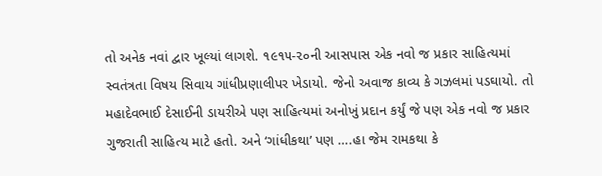તો અનેક નવાં દ્વાર ખૂલ્યાં લાગશે. ૧૯૧૫-૨૦ની આસપાસ એક નવો જ પ્રકાર સાહિત્યમાં સ્વતંત્રતા વિષય સિવાય ગાંધીપ્રણાલીપર ખેડાયો. જેનો અવાજ કાવ્ય કે ગઝલમાં પડઘાયો. તો મહાદેવભાઈ દેસાઈની ડાયરીએ પણ સાહિત્યમાં અનોખું પ્રદાન કર્યું જે પણ એક નવો જ પ્રકાર ગુજરાતી સાહિત્ય માટે હતો. અને ‘ગાંધીકથા’ પણ ….હા જેમ રામકથા કે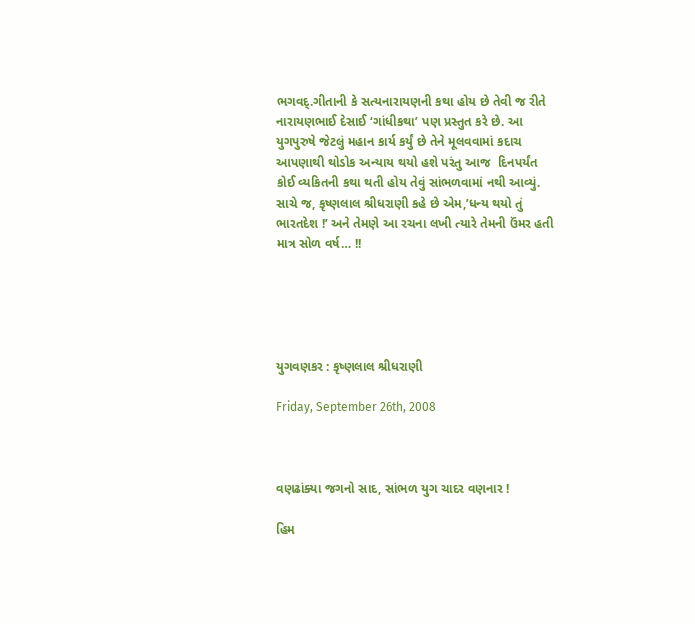ભગવદ્.ગીતાની કે સત્યનારાયણની કથા હોય છે તેવી જ રીતે નારાયણભાઈ દેસાઈ ‘ગાંધીકથા’ પણ પ્રસ્તુત કરે છે. આ યુગપુરુષે જેટલું મહાન કાર્ય કર્યું છે તેને મૂલવવામાં કદાચ આપણાથી થોડોક અન્યાય થયો હશે પરંતુ આજ  દિનપર્યંત કોઈ વ્યકિતની કથા થતી હોય તેવું સાંભળવામાં નથી આવ્યું. સાચે જ, કૃષ્ણલાલ શ્રીધરાણી કહે છે એમ,’ધન્ય થયો તું ભારતદેશ !’ અને તેમણે આ રચના લખી ત્યારે તેમની ઉંમર હતી માત્ર સોળ વર્ષ… !!





યુગવણકર : કૃષ્ણલાલ શ્રીધરાણી

Friday, September 26th, 2008



વણઢાંક્યા જગનો સાદ, સાંભળ યુગ ચાદર વણનાર !

હિમ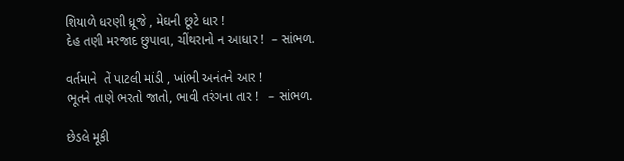શિયાળે ધરણી ધ્રૂજે , મેઘની છૂટે ધાર !
દેહ તણી મરજાદ છુપાવા, ચીંથરાનો ન આધાર !  – સાંભળ.

વર્તમાને  તેં પાટલી માંડી , ખાંભી અનંતને આર !
ભૂતને તાણે ભરતો જાતો, ભાવી તરંગના તાર !   – સાંભળ.

છેડલે મૂકી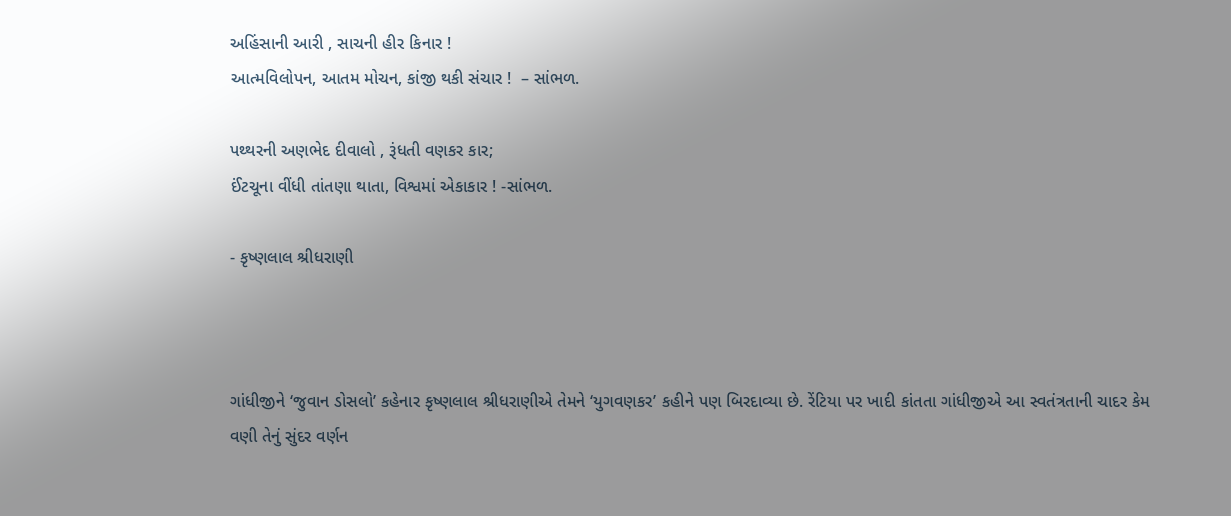અહિંસાની આરી , સાચની હીર કિનાર !
આત્મવિલોપન, આતમ મોચન, કાંજી થકી સંચાર !  – સાંભળ.

પથ્થરની અણભેદ દીવાલો , રૂંધતી વણકર કાર;
ઈંટચૂના વીંધી તાંતણા થાતા, વિશ્વમાં એકાકાર ! -સાંભળ.

- કૃષ્ણલાલ શ્રીધરાણી



ગાંધીજીને ‘જુવાન ડોસલો’ કહેનાર કૃષ્ણલાલ શ્રીધરાણીએ તેમને ‘યુગવણકર’ કહીને પણ બિરદાવ્યા છે. રેંટિયા પર ખાદી કાંતતા ગાંધીજીએ આ સ્વતંત્રતાની ચાદર કેમ વણી તેનું સુંદર વર્ણન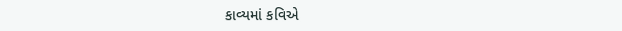કાવ્યમાં કવિએ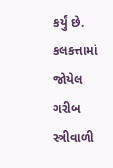કર્યું છે. કલકત્તામાં જોયેલ ગરીબ સ્ત્રીવાળી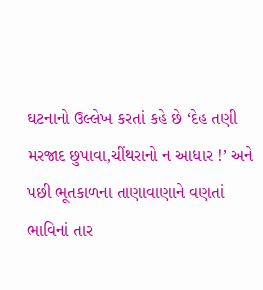ઘટનાનો ઉલ્લેખ કરતાં કહે છે ‘દેહ તણી મરજાદ છુપાવા,ચીંથરાનો ન આધાર !’ અને પછી ભૂતકાળના તાણાવાણાને વણતાં ભાવિનાં તાર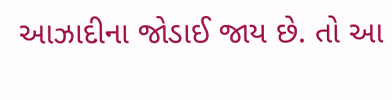આઝાદીના જોડાઈ જાય છે. તો આ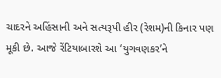ચાદરને અહિંસાની અને સત્યરૂપી હીર (રેશમ)ની કિનાર પણ મૂકી છે. આજે રેંટિયાબારશે આ ‘યુગવણકર’ને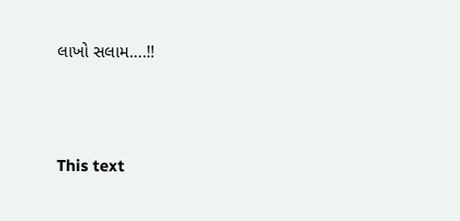લાખો સલામ….!!





This text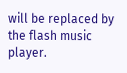will be replaced by the flash music player.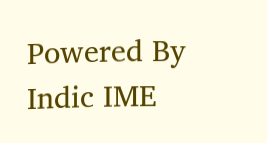Powered By Indic IME